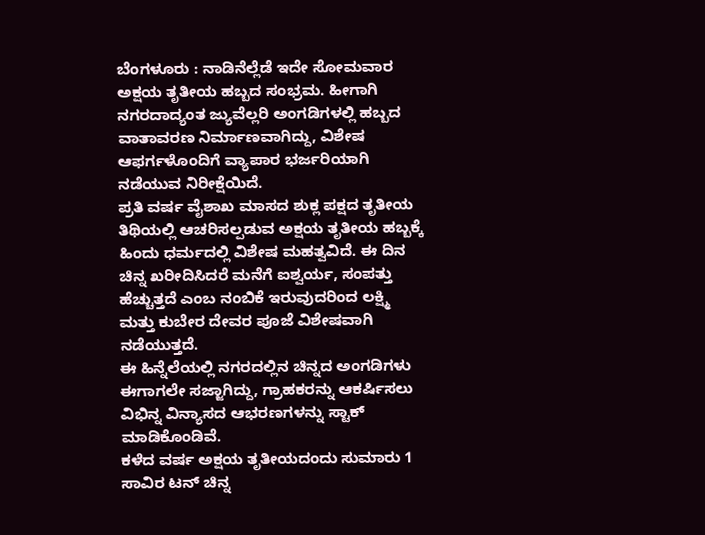ಬೆಂಗಳೂರು : ನಾಡಿನೆಲ್ಲೆಡೆ ಇದೇ ಸೋಮವಾರ ಅಕ್ಷಯ ತೃತೀಯ ಹಬ್ಬದ ಸಂಭ್ರಮ. ಹೀಗಾಗಿ ನಗರದಾದ್ಯಂತ ಜ್ಯುವೆಲ್ಲರಿ ಅಂಗಡಿಗಳಲ್ಲಿ ಹಬ್ಬದ ವಾತಾವರಣ ನಿರ್ಮಾಣವಾಗಿದ್ದು, ವಿಶೇಷ ಆಫರ್ಗಳೊಂದಿಗೆ ವ್ಯಾಪಾರ ಭರ್ಜರಿಯಾಗಿ ನಡೆಯುವ ನಿರೀಕ್ಷೆಯಿದೆ.
ಪ್ರತಿ ವರ್ಷ ವೈಶಾಖ ಮಾಸದ ಶುಕ್ಲ ಪಕ್ಷದ ತೃತೀಯ ತಿಥಿಯಲ್ಲಿ ಆಚರಿಸಲ್ಪಡುವ ಅಕ್ಷಯ ತೃತೀಯ ಹಬ್ಬಕ್ಕೆ ಹಿಂದು ಧರ್ಮದಲ್ಲಿ ವಿಶೇಷ ಮಹತ್ವವಿದೆ. ಈ ದಿನ ಚಿನ್ನ ಖರೀದಿಸಿದರೆ ಮನೆಗೆ ಐಶ್ವರ್ಯ, ಸಂಪತ್ತು ಹೆಚ್ಚುತ್ತದೆ ಎಂಬ ನಂಬಿಕೆ ಇರುವುದರಿಂದ ಲಕ್ಷ್ಮಿ ಮತ್ತು ಕುಬೇರ ದೇವರ ಪೂಜೆ ವಿಶೇಷವಾಗಿ ನಡೆಯುತ್ತದೆ.
ಈ ಹಿನ್ನೆಲೆಯಲ್ಲಿ ನಗರದಲ್ಲಿನ ಚಿನ್ನದ ಅಂಗಡಿಗಳು ಈಗಾಗಲೇ ಸಜ್ಜಾಗಿದ್ದು, ಗ್ರಾಹಕರನ್ನು ಆಕರ್ಷಿಸಲು ವಿಭಿನ್ನ ವಿನ್ಯಾಸದ ಆಭರಣಗಳನ್ನು ಸ್ಟಾಕ್ ಮಾಡಿಕೊಂಡಿವೆ.
ಕಳೆದ ವರ್ಷ ಅಕ್ಷಯ ತೃತೀಯದಂದು ಸುಮಾರು 1 ಸಾವಿರ ಟನ್ ಚಿನ್ನ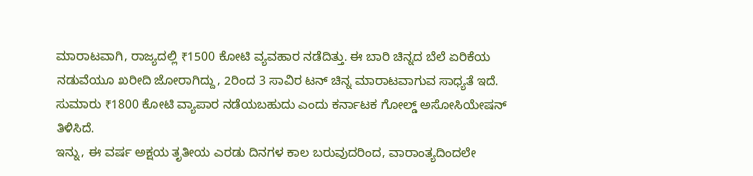ಮಾರಾಟವಾಗಿ, ರಾಜ್ಯದಲ್ಲಿ ₹1500 ಕೋಟಿ ವ್ಯವಹಾರ ನಡೆದಿತ್ತು. ಈ ಬಾರಿ ಚಿನ್ನದ ಬೆಲೆ ಏರಿಕೆಯ ನಡುವೆಯೂ ಖರೀದಿ ಜೋರಾಗಿದ್ದು, 2ರಿಂದ 3 ಸಾವಿರ ಟನ್ ಚಿನ್ನ ಮಾರಾಟವಾಗುವ ಸಾಧ್ಯತೆ ಇದೆ. ಸುಮಾರು ₹1800 ಕೋಟಿ ವ್ಯಾಪಾರ ನಡೆಯಬಹುದು ಎಂದು ಕರ್ನಾಟಕ ಗೋಲ್ಡ್ ಅಸೋಸಿಯೇಷನ್ ತಿಳಿಸಿದೆ.
ಇನ್ನು, ಈ ವರ್ಷ ಅಕ್ಷಯ ತೃತೀಯ ಎರಡು ದಿನಗಳ ಕಾಲ ಬರುವುದರಿಂದ, ವಾರಾಂತ್ಯದಿಂದಲೇ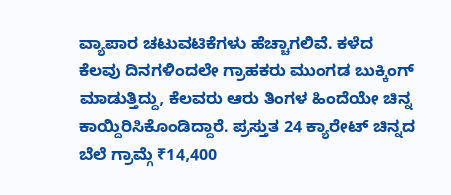ವ್ಯಾಪಾರ ಚಟುವಟಿಕೆಗಳು ಹೆಚ್ಚಾಗಲಿವೆ. ಕಳೆದ ಕೆಲವು ದಿನಗಳಿಂದಲೇ ಗ್ರಾಹಕರು ಮುಂಗಡ ಬುಕ್ಕಿಂಗ್ ಮಾಡುತ್ತಿದ್ದು, ಕೆಲವರು ಆರು ತಿಂಗಳ ಹಿಂದೆಯೇ ಚಿನ್ನ ಕಾಯ್ದಿರಿಸಿಕೊಂಡಿದ್ದಾರೆ. ಪ್ರಸ್ತುತ 24 ಕ್ಯಾರೇಟ್ ಚಿನ್ನದ ಬೆಲೆ ಗ್ರಾಮ್ಗೆ ₹14,400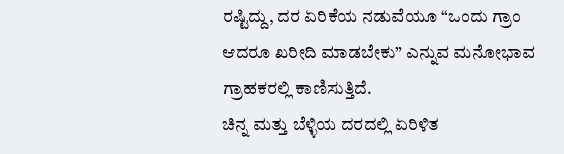ರಷ್ಟಿದ್ದು, ದರ ಏರಿಕೆಯ ನಡುವೆಯೂ “ಒಂದು ಗ್ರಾಂ ಆದರೂ ಖರೀದಿ ಮಾಡಬೇಕು” ಎನ್ನುವ ಮನೋಭಾವ ಗ್ರಾಹಕರಲ್ಲಿ ಕಾಣಿಸುತ್ತಿದೆ.
ಚಿನ್ನ ಮತ್ತು ಬೆಳ್ಳಿಯ ದರದಲ್ಲಿ ಏರಿಳಿತ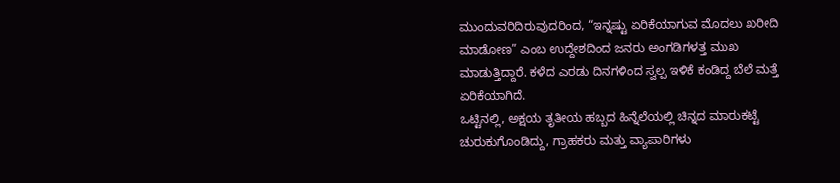ಮುಂದುವರಿದಿರುವುದರಿಂದ, “ಇನ್ನಷ್ಟು ಏರಿಕೆಯಾಗುವ ಮೊದಲು ಖರೀದಿ ಮಾಡೋಣ” ಎಂಬ ಉದ್ದೇಶದಿಂದ ಜನರು ಅಂಗಡಿಗಳತ್ತ ಮುಖ ಮಾಡುತ್ತಿದ್ದಾರೆ. ಕಳೆದ ಎರಡು ದಿನಗಳಿಂದ ಸ್ವಲ್ಪ ಇಳಿಕೆ ಕಂಡಿದ್ದ ಬೆಲೆ ಮತ್ತೆ ಏರಿಕೆಯಾಗಿದೆ.
ಒಟ್ಟಿನಲ್ಲಿ, ಅಕ್ಷಯ ತೃತೀಯ ಹಬ್ಬದ ಹಿನ್ನೆಲೆಯಲ್ಲಿ ಚಿನ್ನದ ಮಾರುಕಟ್ಟೆ ಚುರುಕುಗೊಂಡಿದ್ದು, ಗ್ರಾಹಕರು ಮತ್ತು ವ್ಯಾಪಾರಿಗಳು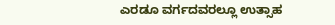ಎರಡೂ ವರ್ಗದವರಲ್ಲೂ ಉತ್ಸಾಹ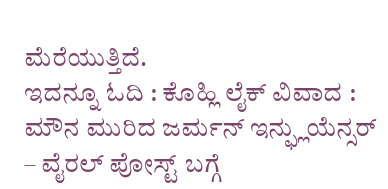ಮೆರೆಯುತ್ತಿದೆ.
ಇದನ್ನೂ ಓದಿ : ಕೊಹ್ಲಿ ಲೈಕ್ ವಿವಾದ : ಮೌನ ಮುರಿದ ಜರ್ಮನ್ ಇನ್ಫ್ಲುಯೆನ್ಸರ್ – ವೈರಲ್ ಪೋಸ್ಟ್ ಬಗ್ಗೆ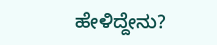ಹೇಳಿದ್ದೇನು?